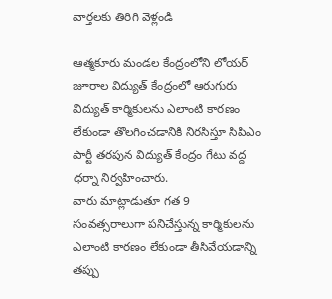వార్తలకు తిరిగి వెళ్లండి

ఆత్మకూరు మండల కేంద్రంలోని లోయర్ జూరాల విద్యుత్ కేంద్రంలో ఆరుగురు విద్యుత్ కార్మికులను ఎలాంటి కారణం లేకుండా తొలగించడానికి నిరసిస్తూ సిపిఎం పార్టీ తరపున విద్యుత్ కేంద్రం గేటు వద్ద ధర్నా నిర్వహించారు.
వారు మాట్లాడుతూ గత 9 సంవత్సరాలుగా పనిచేస్తున్న కార్మికులను ఎలాంటి కారణం లేకుండా తీసివేయడాన్ని తప్పు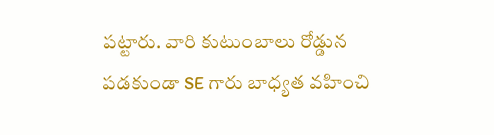పట్టారు. వారి కుటుంబాలు రోడ్డున పడకుండా SE గారు బాధ్యత వహించి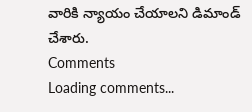వారికి న్యాయం చేయాలని డిమాండ్ చేశారు.
Comments
Loading comments...